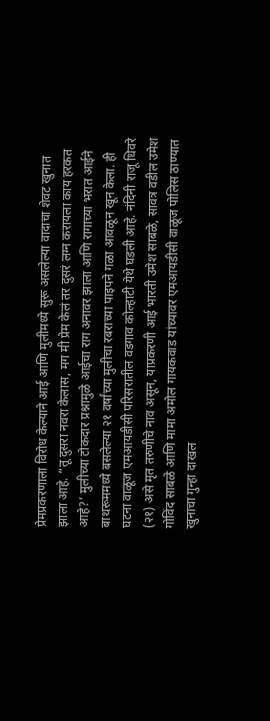प्रेमप्रकरणाला विरोध केल्याने आई आणि मुलीमध्ये सुरू असलेल्या वादाचा शेवट खुनात झाला आहे. “तू दुसरा नवरा केलास, मग मी प्रेम केलं तर दुसरं लग्न करायला काय हरकत आहे?’ मुलीच्या टोकदार प्रश्नामुळे आईचा राग अनावर झाला आणि रागाच्या भरात आईने बाथरूममध्ये बसलेल्या २१ वर्षांच्या मुलीचा रबराच्या पाइपने गळा आवळून खून केला. ही घटना वाळूज एमआयडीसी परिसरातील वडगाव कोल्हाटी येथे घडली आहे. नंदिनी राजू धिवरे (२१) असे मृत तरुणीचे नाव असून, याप्रकरणी आई भारती उमेश साबळे, सावत्र वडील उमेश गोविंद साबळे आणि मामा अमोल गायकवाड यांच्यावर एमआयडीसी वाळूज पोलिस ठाण्यात खुनाचा गुन्हा दाखल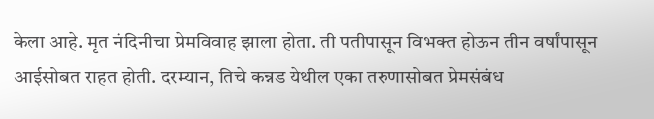केला आहे. मृत नंदिनीचा प्रेमविवाह झाला होता. ती पतीपासून विभक्त होऊन तीन वर्षांपासून आईसोबत राहत होती. दरम्यान, तिचे कन्नड येथील एका तरुणासोबत प्रेमसंबंध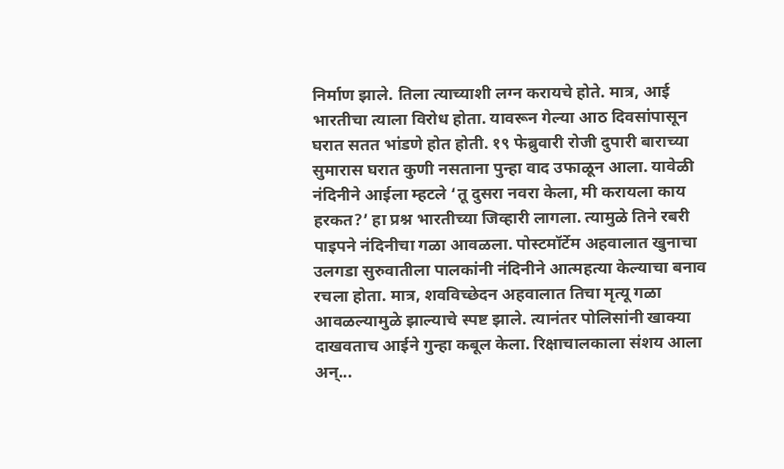निर्माण झाले. तिला त्याच्याशी लग्न करायचे होते. मात्र, आई भारतीचा त्याला विरोध होता. यावरून गेल्या आठ दिवसांपासून घरात सतत भांडणे होत होती. १९ फेब्रुवारी रोजी दुपारी बाराच्या सुमारास घरात कुणी नसताना पुन्हा वाद उफाळून आला. यावेळी नंदिनीने आईला म्हटले ‘तू दुसरा नवरा केला, मी करायला काय हरकत?’ हा प्रश्न भारतीच्या जिव्हारी लागला. त्यामुळे तिने रबरी पाइपने नंदिनीचा गळा आवळला. पोस्टमॉर्टेम अहवालात खुनाचा उलगडा सुरुवातीला पालकांनी नंदिनीने आत्महत्या केल्याचा बनाव रचला होता. मात्र, शवविच्छेदन अहवालात तिचा मृत्यू गळा आवळल्यामुळे झाल्याचे स्पष्ट झाले. त्यानंतर पोलिसांनी खाक्या दाखवताच आईने गुन्हा कबूल केला. रिक्षाचालकाला संशय आला अन्...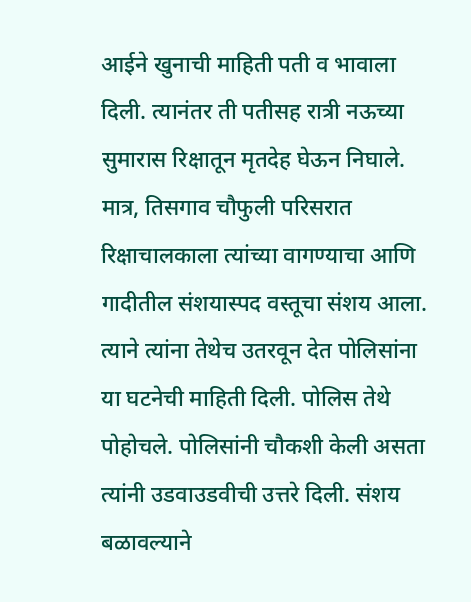आईने खुनाची माहिती पती व भावाला दिली. त्यानंतर ती पतीसह रात्री नऊच्या सुमारास रिक्षातून मृतदेह घेऊन निघाले. मात्र, तिसगाव चौफुली परिसरात रिक्षाचालकाला त्यांच्या वागण्याचा आणि गादीतील संशयास्पद वस्तूचा संशय आला. त्याने त्यांना तेथेच उतरवून देत पोलिसांना या घटनेची माहिती दिली. पोलिस तेथे पोहोचले. पोलिसांनी चौकशी केली असता त्यांनी उडवाउडवीची उत्तरे दिली. संशय बळावल्याने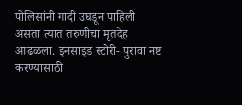पोलिसांनी गादी उघडून पाहिली असता त्यात तरुणीचा मृतदेह आढळला. इनसाइड स्टोरी- पुरावा नष्ट करण्यासाठी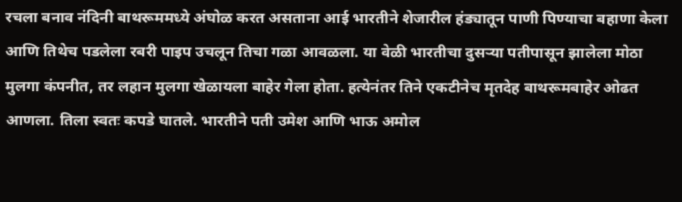रचला बनाव नंदिनी बाथरूममध्ये अंघोळ करत असताना आई भारतीने शेजारील हंड्यातून पाणी पिण्याचा बहाणा केला आणि तिथेच पडलेला रबरी पाइप उचलून तिचा गळा आवळला. या वेळी भारतीचा दुसऱ्या पतीपासून झालेला मोठा मुलगा कंपनीत, तर लहान मुलगा खेळायला बाहेर गेला होता. हत्येनंतर तिने एकटीनेच मृतदेह बाथरूमबाहेर ओढत आणला. तिला स्वतः कपडे घातले. भारतीने पती उमेश आणि भाऊ अमोल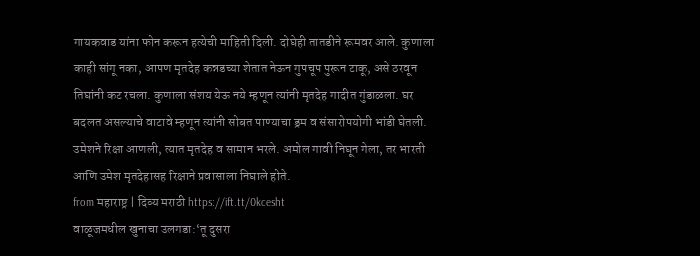गायकवाड यांना फोन करून हत्येची माहिती दिली. दोघेही तातडीने रूमवर आले. कुणाला काही सांगू नका, आपण मृतदेह कन्नडच्या शेतात नेऊन गुपचूप पुरून टाकू, असे ठरवून तिघांनी कट रचला. कुणाला संशय येऊ नये म्हणून त्यांनी मृतदेह गादीत गुंडाळला. घर बदलत असल्याचे वाटावे म्हणून त्यांनी सोबत पाण्याचा ड्रम व संसारोपयोगी भांडी घेतली. उमेशने रिक्षा आणली, त्यात मृतदेह व सामान भरले. अमोल गावी निघून गेला, तर भारती आणि उमेश मृतदेहासह रिक्षाने प्रवासाला निघाले होते.
from महाराष्ट्र | दिव्य मराठी https://ift.tt/0kcesht
वाळूजमधील खुनाचा उलगडा:‘तू दुसरा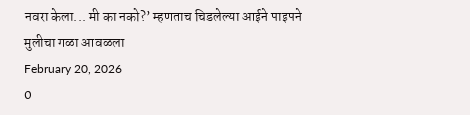नवरा केला... मी का नको?’ म्हणताच चिडलेल्या आईने पाइपने मुलीचा गळा आवळला
February 20, 2026
0